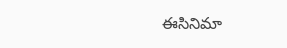ఈసినిమా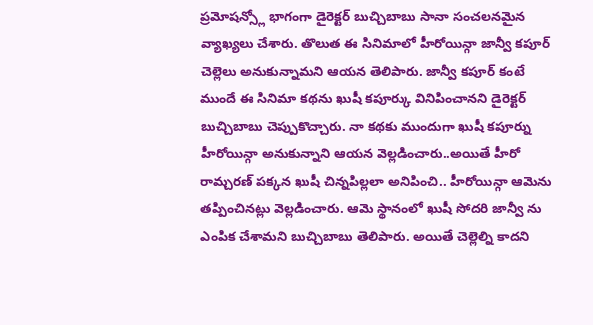ప్రమోషన్స్లో భాగంగా డైరెక్టర్ బుచ్చిబాబు సానా సంచలనమైన వ్యాఖ్యలు చేశారు. తొలుత ఈ సినిమాలో హీరోయిన్గా జాన్వీ కపూర్ చెల్లెలు అనుకున్నామని ఆయన తెలిపారు. జాన్వీ కపూర్ కంటే ముందే ఈ సినిమా కథను ఖుషీ కపూర్కు వినిపించానని డైరెక్టర్ బుచ్చిబాబు చెప్పుకొచ్చారు. నా కథకు ముందుగా ఖుషీ కపూర్ను హీరోయిన్గా అనుకున్నాని ఆయన వెల్లడించారు..అయితే హీరో రామ్చరణ్ పక్కన ఖుషీ చిన్నపిల్లలా అనిపించి.. హీరోయిన్గా ఆమెను తప్పించినట్లు వెల్లడించారు. ఆమె స్థానంలో ఖుషీ సోదరి జాన్వీ ను ఎంపిక చేశామని బుచ్చిబాబు తెలిపారు. అయితే చెల్లెల్ని కాదని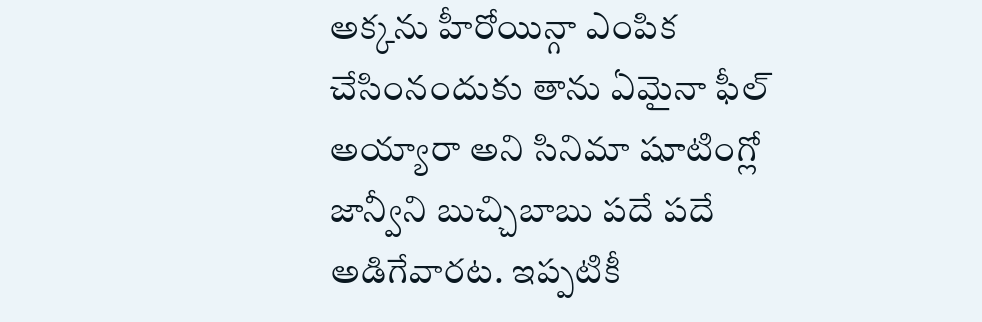అక్కను హీరోయిన్గా ఎంపిక చేసింనందుకు తాను ఏమైనా ఫీల్ అయ్యారా అని సినిమా షూటింగ్లో జాన్వీని బుచ్చిబాబు పదే పదే అడిగేవారట. ఇప్పటికీ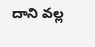దాని వల్ల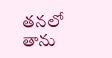తనలో తాను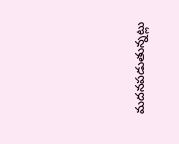మదనపడుతున్నట్లు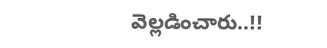వెల్లడించారు..!!